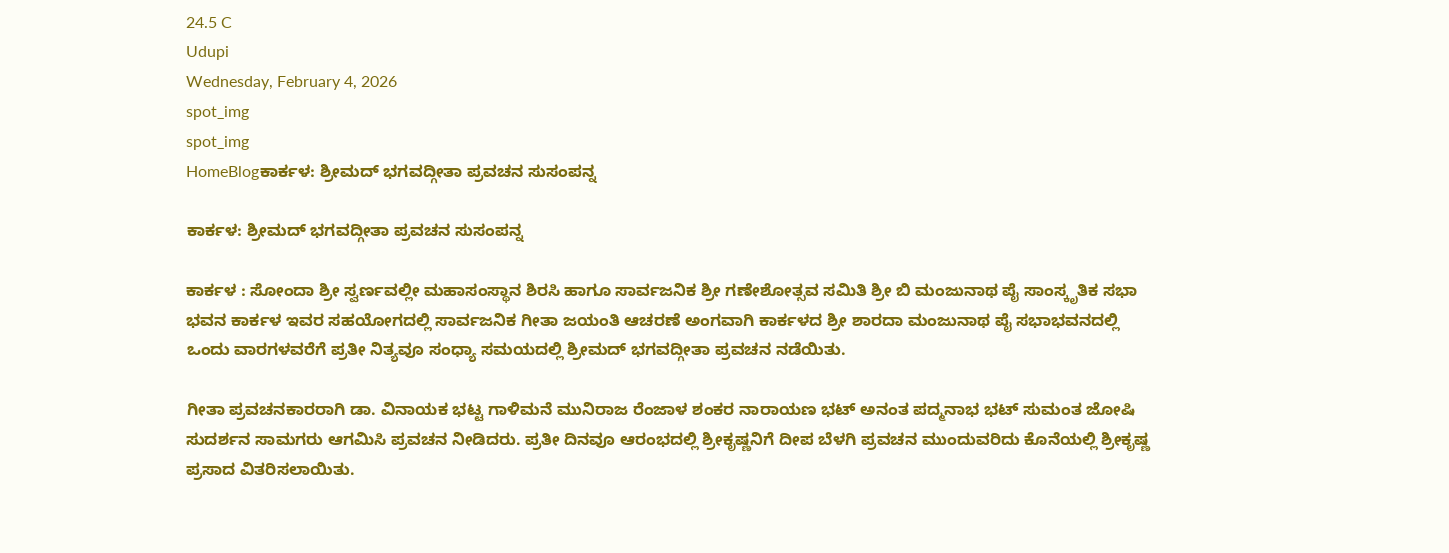24.5 C
Udupi
Wednesday, February 4, 2026
spot_img
spot_img
HomeBlogಕಾರ್ಕಳ: ಶ್ರೀಮದ್ ಭಗವದ್ಗೀತಾ ಪ್ರವಚನ ಸುಸಂಪನ್ನ

ಕಾರ್ಕಳ: ಶ್ರೀಮದ್ ಭಗವದ್ಗೀತಾ ಪ್ರವಚನ ಸುಸಂಪನ್ನ

ಕಾರ್ಕಳ : ಸೋಂದಾ ಶ್ರೀ ಸ್ವರ್ಣವಲ್ಲೀ ಮಹಾಸಂಸ್ಥಾನ ಶಿರಸಿ ಹಾಗೂ ಸಾರ್ವಜನಿಕ ಶ್ರೀ ಗಣೇಶೋತ್ಸವ ಸಮಿತಿ ಶ್ರೀ ಬಿ ಮಂಜುನಾಥ ಪೈ ಸಾಂಸ್ಕೃತಿಕ ಸಭಾ ಭವನ ಕಾರ್ಕಳ ಇವರ ಸಹಯೋಗದಲ್ಲಿ ಸಾರ್ವಜನಿಕ ಗೀತಾ ಜಯಂತಿ ಆಚರಣೆ ಅಂಗವಾಗಿ ಕಾರ್ಕಳದ ಶ್ರೀ ಶಾರದಾ ಮಂಜುನಾಥ ಪೈ ಸಭಾಭವನದಲ್ಲಿ ಒಂದು ವಾರಗಳವರೆಗೆ ಪ್ರತೀ ನಿತ್ಯವೂ ಸಂಧ್ಯಾ ಸಮಯದಲ್ಲಿ ಶ್ರೀಮದ್ ಭಗವದ್ಗೀತಾ ಪ್ರವಚನ ನಡೆಯಿತು.

ಗೀತಾ ಪ್ರವಚನಕಾರರಾಗಿ ಡಾ. ವಿನಾಯಕ ಭಟ್ಟ ಗಾಳಿಮನೆ ಮುನಿರಾಜ ರೆಂಜಾಳ ಶಂಕರ ನಾರಾಯಣ ಭಟ್ ಅನಂತ ಪದ್ಮನಾಭ ಭಟ್ ಸುಮಂತ ಜೋಷಿ ಸುದರ್ಶನ ಸಾಮಗರು ಆಗಮಿಸಿ ಪ್ರವಚನ ನೀಡಿದರು. ಪ್ರತೀ ದಿನವೂ ಆರಂಭದಲ್ಲಿ ಶ್ರೀಕೃಷ್ಣನಿಗೆ ದೀಪ ಬೆಳಗಿ ಪ್ರವಚನ ಮುಂದುವರಿದು ಕೊನೆಯಲ್ಲಿ ಶ್ರೀಕೃಷ್ಣ ಪ್ರಸಾದ ವಿತರಿಸಲಾಯಿತು.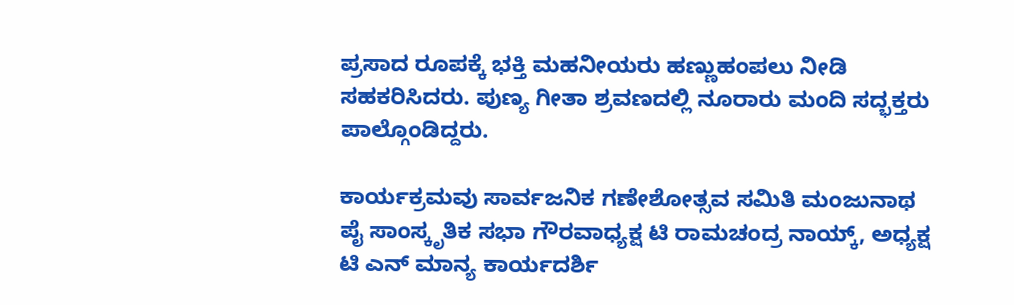ಪ್ರಸಾದ ರೂಪಕ್ಕೆ ಭಕ್ತಿ ಮಹನೀಯರು ಹಣ್ಣುಹಂಪಲು ನೀಡಿ ಸಹಕರಿಸಿದರು. ಪುಣ್ಯ ಗೀತಾ ಶ್ರವಣದಲ್ಲಿ ನೂರಾರು ಮಂದಿ ಸದ್ಭಕ್ತರು ಪಾಲ್ಗೊಂಡಿದ್ದರು.

ಕಾರ್ಯಕ್ರಮವು ಸಾರ್ವಜನಿಕ ಗಣೇಶೋತ್ಸವ ಸಮಿತಿ ಮಂಜುನಾಥ ಪೈ ಸಾಂಸ್ಕೃತಿಕ ಸಭಾ ಗೌರವಾಧ್ಯಕ್ಷ ಟಿ ರಾಮಚಂದ್ರ ನಾಯ್ಕ್, ಅಧ್ಯಕ್ಷ ಟಿ ಎನ್ ಮಾನ್ಯ ಕಾರ್ಯದರ್ಶಿ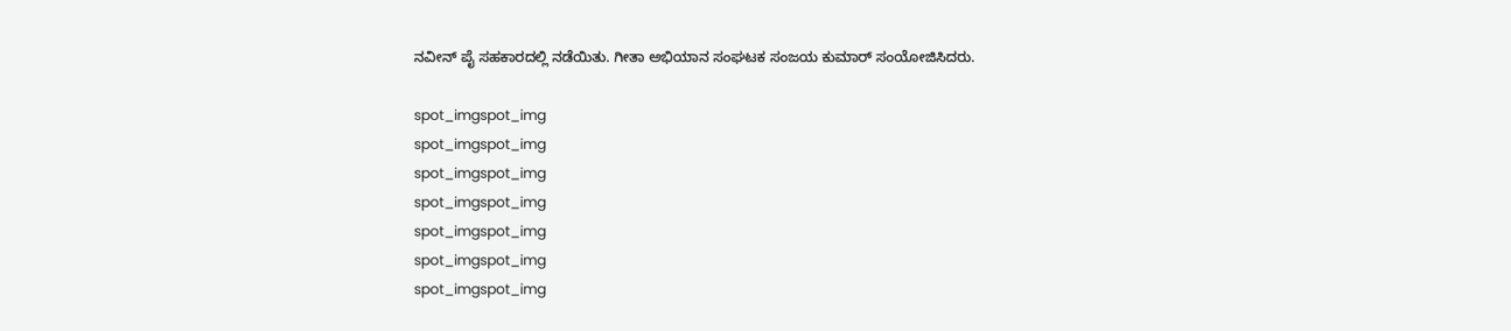ನವೀನ್ ಪೈ ಸಹಕಾರದಲ್ಲಿ ನಡೆಯಿತು. ಗೀತಾ‌ ಅಭಿಯಾನ ಸಂಘಟಕ ಸಂಜಯ ಕುಮಾರ್ ಸಂಯೋಜಿಸಿದರು.

spot_imgspot_img
spot_imgspot_img
spot_imgspot_img
spot_imgspot_img
spot_imgspot_img
spot_imgspot_img
spot_imgspot_img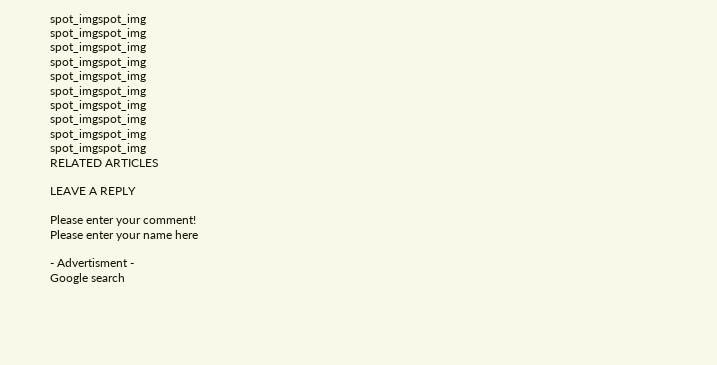spot_imgspot_img
spot_imgspot_img
spot_imgspot_img
spot_imgspot_img
spot_imgspot_img
spot_imgspot_img
spot_imgspot_img
spot_imgspot_img
spot_imgspot_img
spot_imgspot_img
RELATED ARTICLES

LEAVE A REPLY

Please enter your comment!
Please enter your name here

- Advertisment -
Google search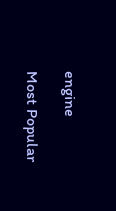engine

Most Popular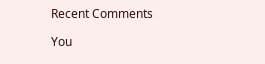Recent Comments

You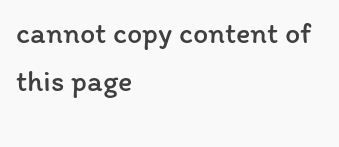cannot copy content of this page